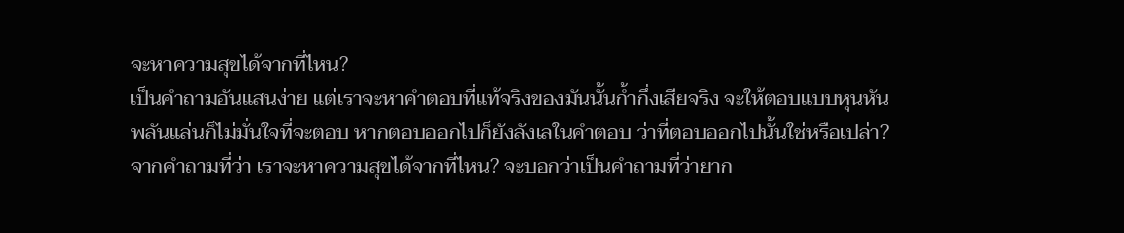จะหาความสุขได้จากที่ไหน?
เป็นคำถามอันแสนง่าย แต่เราจะหาคำตอบที่แท้จริงของมันนั้นก้ำกึ่งเสียจริง จะให้ตอบแบบหุนหันพลันแล่นก็ไม่มั่นใจที่จะตอบ หากตอบออกไปก็ยังลังเลในคำตอบ ว่าที่ตอบออกไปนั้นใช่หรือเปล่า?
จากคำถามที่ว่า เราจะหาความสุขได้จากที่ไหน? จะบอกว่าเป็นคำถามที่ว่ายาก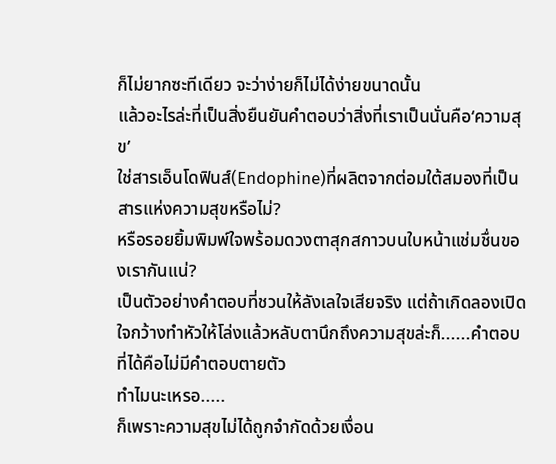ก็ไม่ยากซะทีเดียว จะว่าง่ายก็ไม่ได้ง่ายขนาดนั้น
แล้วอะไรล่ะที่เป็นสิ่งยืนยันคำตอบว่าสิ่งที่เราเป็นนั่นคือ‘ความสุข’
ใช่สารเอ็นโดฟินส์(Endophine)ที่ผลิตจากต่อมใต้สมองที่เป็นสารแห่งความสุขหรือไม่?
หรือรอยยิ้มพิมพ์ใจพร้อมดวงตาสุกสกาวบนใบหน้าแช่มชื่นของเรากันแน่?
เป็นตัวอย่างคำตอบที่ชวนให้ลังเลใจเสียจริง แต่ถ้าเกิดลองเปิดใจกว้างทำหัวให้โล่งแล้วหลับตานึกถึงความสุขล่ะก็......คำตอบที่ได้คือไม่มีคำตอบตายตัว
ทำไมนะเหรอ.....
ก็เพราะความสุขไม่ได้ถูกจำกัดด้วยเงื่อน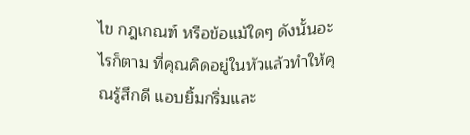ไข กฎเกณฑ์ หรือข้อแม้ใดๆ ดังนั้นอะไรก็ตาม ที่คุณคิดอยู่ในหัวแล้วทำให้คุณรู้สึกดี แอบยิ้มกริ่มและ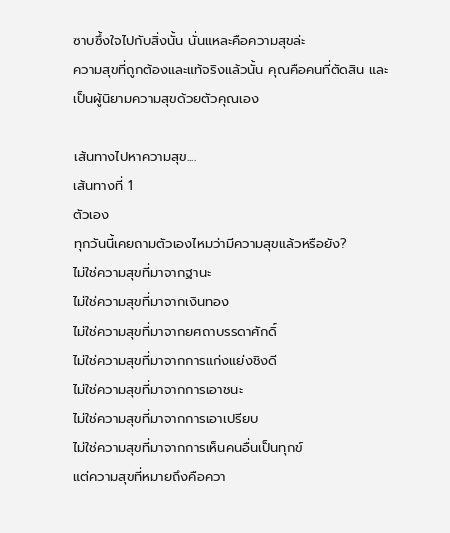ซาบซึ้งใจไปกับสิ่งนั้น นั่นแหละคือความสุขล่ะ
ความสุขที่ถูกต้องและแท้จริงแล้วนั้น คุณคือคนที่ตัดสิน และเป็นผู้นิยามความสุขด้วยตัวคุณเอง

เส้นทางไปหาความสุข....
เส้นทางที่ 1
ตัวเอง
ทุกวันนี้เคยถามตัวเองไหมว่ามีความสุขแล้วหรือยัง?
ไม่ใช่ความสุขที่มาจากฐานะ
ไม่ใช่ความสุขที่มาจากเงินทอง
ไม่ใช่ความสุขที่มาจากยศถาบรรดาศักดิ์
ไม่ใช่ความสุขที่มาจากการแก่งแย่งชิงดี
ไม่ใช่ความสุขที่มาจากการเอาชนะ
ไม่ใช่ความสุขที่มาจากการเอาเปรียบ
ไม่ใช่ความสุขที่มาจากการเห็นคนอื่นเป็นทุกข์
แต่ความสุขที่หมายถึงคือควา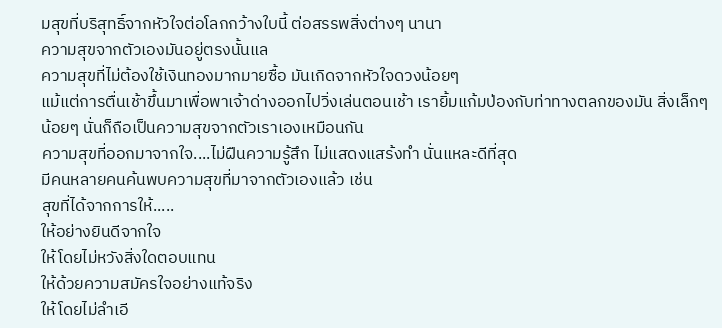มสุขที่บริสุทธิ์จากหัวใจต่อโลกกว้างใบนี้ ต่อสรรพสิ่งต่างๆ นานา
ความสุขจากตัวเองมันอยู่ตรงนั้นแล
ความสุขที่ไม่ต้องใช้เงินทองมากมายซื้อ มันเกิดจากหัวใจดวงน้อยๆ
แม้แต่การตื่นเช้าขึ้นมาเพื่อพาเจ้าด่างออกไปวิ่งเล่นตอนเช้า เรายิ้มแก้มป่องกับท่าทางตลกของมัน สิ่งเล็กๆ น้อยๆ นั่นก็ถือเป็นความสุขจากตัวเราเองเหมือนกัน
ความสุขที่ออกมาจากใจ....ไม่ฝืนความรู้สึก ไม่แสดงแสร้งทำ นั่นแหละดีที่สุด
มีคนหลายคนค้นพบความสุขที่มาจากตัวเองแล้ว เช่น
สุขที่ได้จากการให้.....
ให้อย่างยินดีจากใจ
ให้โดยไม่หวังสิ่งใดตอบแทน
ให้ด้วยความสมัครใจอย่างแท้จริง
ให้โดยไม่ลำเอี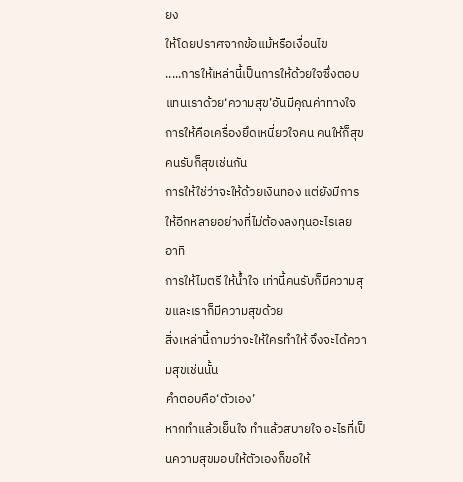ยง
ให้โดยปราศจากข้อแม้หรือเงื่อนไข
.....การให้เหล่านี้เป็นการให้ด้วยใจซึ่งตอบแทนเราด้วย‘ความสุข’อันมีคุณค่าทางใจ
การให้คือเครื่องยึดเหนี่ยวใจคน คนให้ก็สุข คนรับก็สุขเช่นกัน
การให้ใช่ว่าจะให้ด้วยเงินทอง แต่ยังมีการให้อีกหลายอย่างที่ไม่ต้องลงทุนอะไรเลย อาทิ
การให้ไมตรี ให้น้ำใจ เท่านี้คนรับก็มีความสุขและเราก็มีความสุขด้วย
สิ่งเหล่านี้ถามว่าจะให้ใครทำให้ จึงจะได้ความสุขเช่นนั้น
คำตอบคือ‘ตัวเอง’
หากทำแล้วเย็นใจ ทำแล้วสบายใจ อะไรที่เป็นความสุขมอบให้ตัวเองก็ขอให้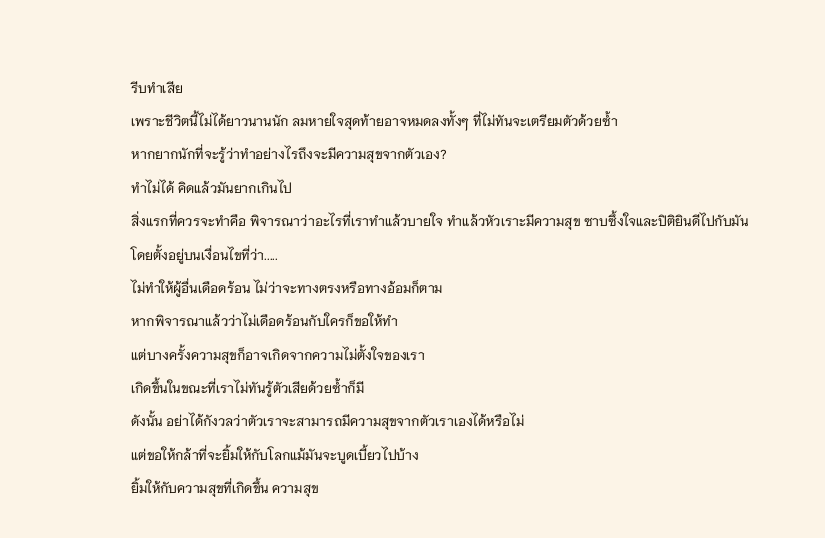รีบทำเสีย
เพราะชีวิตนี้ไม่ได้ยาวนานนัก ลมหายใจสุดท้ายอาจหมดลงทั้งๆ ที่ไม่ทันจะเตรียมตัวด้วยซ้ำ
หากยากนักที่จะรู้ว่าทำอย่างไรถึงจะมีความสุขจากตัวเอง?
ทำไม่ได้ คิดแล้วมันยากเกินไป
สิ่งแรกที่ควรจะทำคือ พิจารณาว่าอะไรที่เราทำแล้วบายใจ ทำแล้วหัวเราะมีความสุข ซาบซึ้งใจและปิติยินดีไปกับมัน
โดยตั้งอยู่บนเงื่อนไขที่ว่า.....
ไม่ทำให้ผู้อื่นเดือดร้อน ไม่ว่าจะทางตรงหรือทางอ้อมก็ตาม
หากพิจารณาแล้วว่าไม่เดือดร้อนกับใครก็ขอให้ทำ
แต่บางครั้งความสุขก็อาจเกิดจากความไม่ตั้งใจของเรา
เกิดขึ้นในขณะที่เราไม่ทันรู้ตัวเสียด้วยซ้ำก็มี
ดังนั้น อย่าได้กังวลว่าตัวเราจะสามารถมีความสุขจากตัวเราเองได้หรือไม่
แต่ขอให้กล้าที่จะยิ้มให้กับโลกแม้มันจะบูดเบี้ยวไปบ้าง
ยิ้มให้กับความสุขที่เกิดขึ้น ความสุข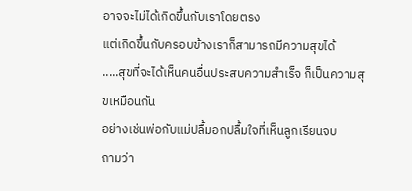อาจจะไม่ได้เกิดขึ้นกับเราโดยตรง
แต่เกิดขึ้นกับครอบข้างเราก็สามารถมีความสุขได้
.....สุขที่จะได้เห็นคนอื่นประสบความสำเร็จ ก็เป็นความสุขเหมือนกัน
อย่างเช่นพ่อกับแม่ปลื้มอกปลื้มใจที่เห็นลูกเรียนจบ
ถามว่า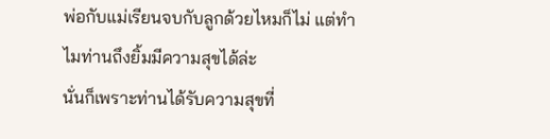พ่อกับแม่เรียนจบกับลูกด้วยไหมก็ไม่ แต่ทำไมท่านถึงยิ้มมีความสุขได้ล่ะ
นั่นก็เพราะท่านได้รับความสุขที่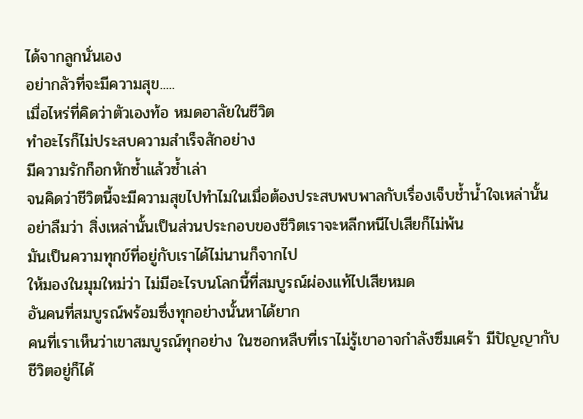ได้จากลูกนั่นเอง
อย่ากลัวที่จะมีความสุข.....
เมื่อไหร่ที่คิดว่าตัวเองท้อ หมดอาลัยในชีวิต
ทำอะไรก็ไม่ประสบความสำเร็จสักอย่าง
มีความรักก็อกหักซ้ำแล้วซ้ำเล่า
จนคิดว่าชีวิตนี้จะมีความสุขไปทำไมในเมื่อต้องประสบพบพาลกับเรื่องเจ็บช้ำน้ำใจเหล่านั้น
อย่าลืมว่า สิ่งเหล่านั้นเป็นส่วนประกอบของชีวิตเราจะหลีกหนีไปเสียก็ไม่พ้น
มันเป็นความทุกข์ที่อยู่กับเราได้ไม่นานก็จากไป
ให้มองในมุมใหม่ว่า ไม่มีอะไรบนโลกนี้ที่สมบูรณ์ผ่องแท้ไปเสียหมด
อันคนที่สมบูรณ์พร้อมซึ่งทุกอย่างนั้นหาได้ยาก
คนที่เราเห็นว่าเขาสมบูรณ์ทุกอย่าง ในซอกหลืบที่เราไม่รู้เขาอาจกำลังซึมเศร้า มีปัญญากับชีวิตอยู่ก็ได้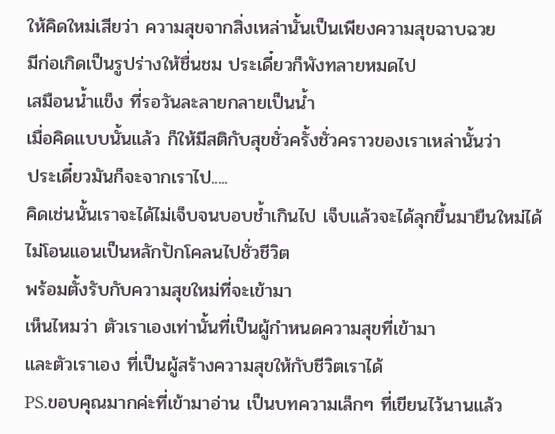ให้คิดใหม่เสียว่า ความสุขจากสิ่งเหล่านั้นเป็นเพียงความสุขฉาบฉวย
มีก่อเกิดเป็นรูปร่างให้ชื่นชม ประเดี๋ยวก็พังทลายหมดไป
เสมือนน้ำแข็ง ที่รอวันละลายกลายเป็นน้ำ
เมื่อคิดแบบนั้นแล้ว ก็ให้มีสติกับสุขชั่วครั้งชั่วคราวของเราเหล่านั้นว่า
ประเดี๋ยวมันก็จะจากเราไป.....
คิดเช่นนั้นเราจะได้ไม่เจ็บจนบอบช้ำเกินไป เจ็บแล้วจะได้ลุกขึ้นมายืนใหม่ได้
ไม่โอนแอนเป็นหลักปักโคลนไปชั่วชีวิต
พร้อมตั้งรับกับความสุขใหม่ที่จะเข้ามา
เห็นไหมว่า ตัวเราเองเท่านั้นที่เป็นผู้กำหนดความสุขที่เข้ามา
และตัวเราเอง ที่เป็นผู้สร้างความสุขให้กับชีวิตเราได้
PS.ขอบคุณมากค่ะที่เข้ามาอ่าน เป็นบทความเล็กๆ ที่เขียนไว้นานแล้ว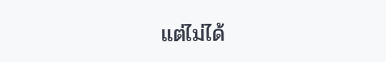แต่ไม่ได้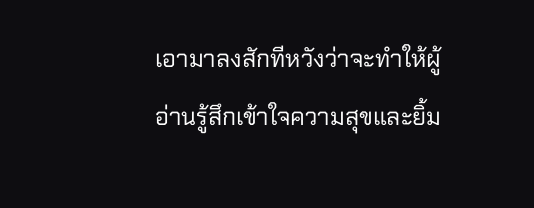เอามาลงสักทีหวังว่าจะทำให้ผู้อ่านรู้สึกเข้าใจความสุขและยิ้ม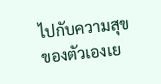ไปกับความสุขของตัวเองเย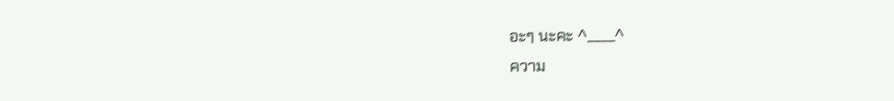อะๆ นะคะ ^____^
ความ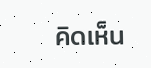คิดเห็น